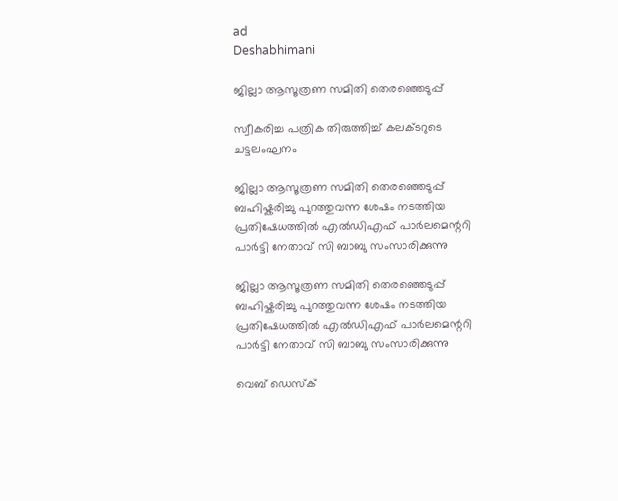ad
Deshabhimani

ജില്ലാ ആസൂത്രണ സമിതി തെരഞ്ഞെടുപ്പ്‌

സ്വീകരിച്ച പത്രിക തിരുത്തിച്ച്‌ കലക്ടറുടെ ചട്ടലംഘനം

ജില്ലാ ആസൂത്രണ സമിതി തെരഞ്ഞെടുപ്പ്  ബഹിഷ്കരിച്ചു പുറത്തുവന്ന ശേഷം നടത്തിയ പ്രതിഷേധത്തിൽ എൽഡിഎഫ് പാർലമെന്ററി പാർട്ടി നേതാവ് സി ബാബു സംസാരിക്കുന്നു

ജില്ലാ ആസൂത്രണ സമിതി തെരഞ്ഞെടുപ്പ് ബഹിഷ്കരിച്ചു പുറത്തുവന്ന ശേഷം നടത്തിയ പ്രതിഷേധത്തിൽ എൽഡിഎഫ് പാർലമെന്ററി പാർട്ടി നേതാവ് സി ബാബു സംസാരിക്കുന്നു

വെബ് ഡെസ്ക്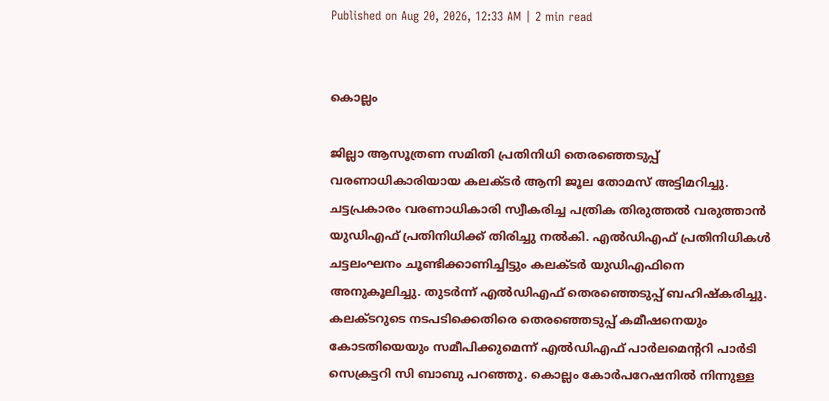Published on Aug 20, 2026, 12:33 AM | 2 min read


കൊല്ലം

ജില്ലാ ആസൂത്രണ സമിതി പ്രതിനിധി തെരഞ്ഞെടുപ്പ്‌ വരണാധികാരിയായ കലക്ടർ ആനി ജൂല തോമസ്‌ അട്ടിമറിച്ചു. ചട്ടപ്രകാരം വരണാധികാരി സ്വീകരിച്ച പത്രിക തിരുത്തൽ വരുത്താൻ യുഡിഎഫ്‌ പ്രതിനിധിക്ക്‌ തിരിച്ചു നൽകി. എൽഡിഎഫ്‌ പ്രതിനിധികൾ ചട്ടലംഘനം ചൂണ്ടിക്കാണിച്ചിട്ടും കലക്ടർ യുഡിഎഫിനെ അനുകൂലിച്ചു. തുടർന്ന് എൽഡിഎഫ് തെരഞ്ഞെടുപ്പ് ബഹിഷ്കരിച്ചു. കലക്ടറുടെ നടപടിക്കെതിരെ തെരഞ്ഞെടുപ്പ് കമീഷനെയും കോടതിയെയും സമീപിക്കുമെന്ന്‌ എൽഡിഎഫ് പാർലമെന്ററി പാർടി സെക്രട്ടറി സി ബാബു പറഞ്ഞു. കൊല്ലം കോർപറേഷനിൽ നിന്നുള്ള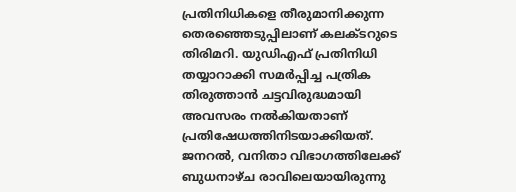പ്രതിനിധികളെ തീരുമാനിക്കുന്ന തെരഞ്ഞെടുപ്പിലാണ്‌ കലക്ടറുടെ തിരിമറി. യുഡിഎഫ്‌ പ്രതിനിധി തയ്യാറാക്കി സമർപ്പിച്ച പത്രിക തിരുത്താൻ ചട്ടവിരുദ്ധമായി അവസരം നൽകിയതാണ്‌ പ്രതിഷേധത്തിനിടയാക്കിയത്‌. ജനറൽ, വനിതാ വിഭാഗത്തിലേക്ക്‌ ബുധനാഴ്ച രാവിലെയായിരുന്നു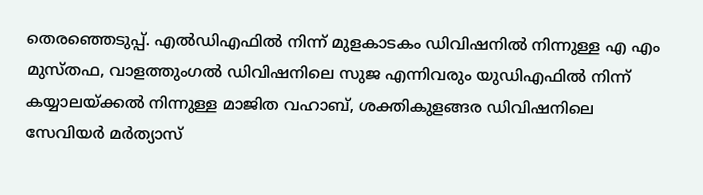തെരഞ്ഞെടുപ്പ്. എൽഡിഎഫിൽ നിന്ന് മുളകാടകം ഡിവിഷനിൽ നിന്നുള്ള എ എം മുസ്തഫ, വാളത്തുംഗൽ ഡിവിഷനിലെ സുജ എന്നിവരും യുഡിഎഫിൽ നിന്ന് കയ്യാലയ്ക്കൽ നിന്നുള്ള മാജിത വഹാബ്, ശക്തികുളങ്ങര ഡിവിഷനിലെ സേവിയർ മർത്യാസ്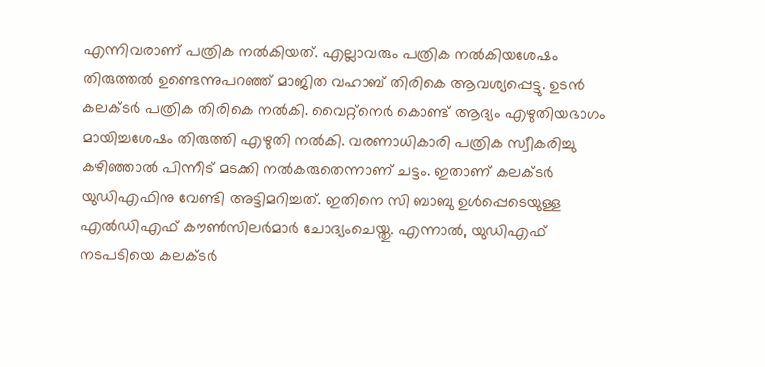എന്നിവരാണ് പത്രിക നൽകിയത്. എല്ലാവരും പത്രിക നൽകിയശേഷം തിരുത്തൽ ഉണ്ടെന്നുപറഞ്ഞ്‌ മാജിത വഹാബ് തിരികെ ആവശ്യപ്പെട്ടു. ഉടൻ കലക്ടർ പത്രിക തിരികെ നൽകി. വൈറ്റ്‌നെർ കൊണ്ട് ആദ്യം എഴുതിയഭാഗം മായിച്ചശേഷം തിരുത്തി എഴുതി നൽകി. വരണാധികാരി പത്രിക സ്വീകരിച്ചു കഴിഞ്ഞാൽ പിന്നീട്‌ മടക്കി നല്‍കരുതെന്നാണ് ചട്ടം. ഇതാണ്‌ കലക്ടർ യുഡിഎഫിനു വേണ്ടി അട്ടിമറിച്ചത്. ഇതിനെ സി ബാബു ഉൾപ്പെടെയുള്ള എൽഡിഎഫ് കൗൺസിലർമാർ ചോദ്യംചെയ്തു. എന്നാൽ, യുഡിഎഫ് നടപടിയെ കലക്ടർ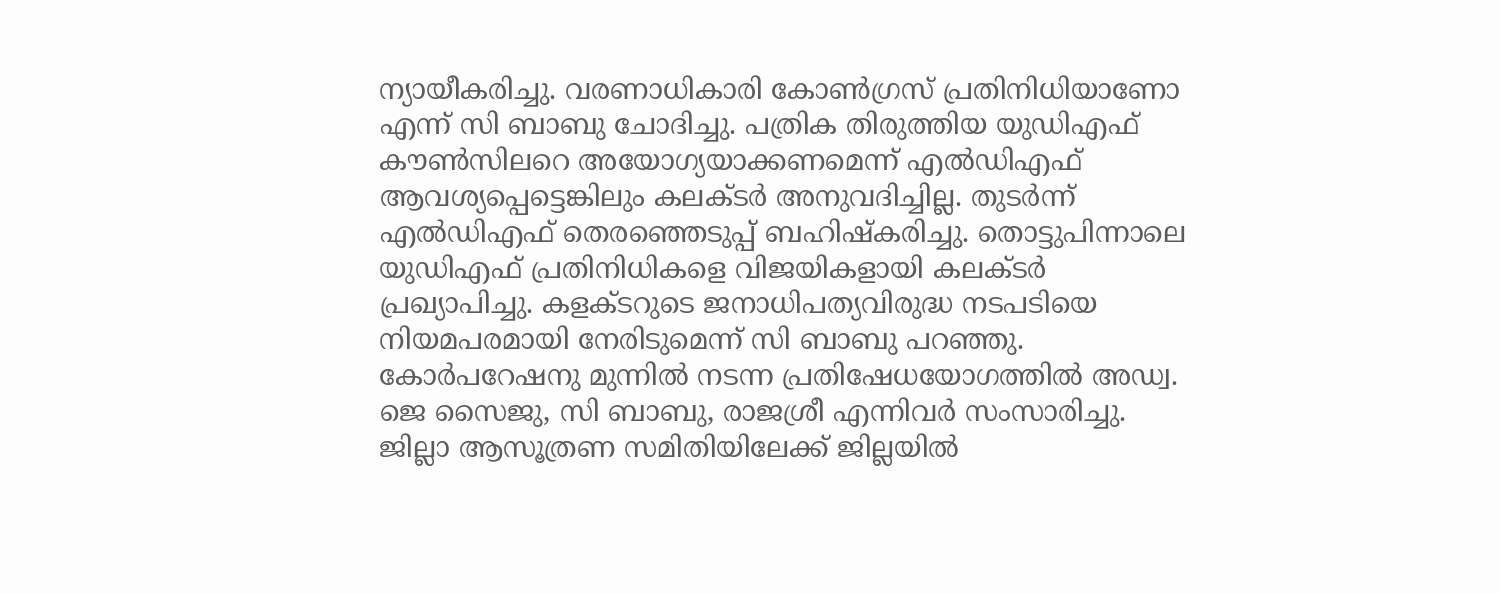ന്യായീകരിച്ചു. വരണാധികാരി കോൺഗ്രസ് പ്രതിനിധിയാണോ എന്ന് സി ബാബു ചോദിച്ചു. പത്രിക തിരുത്തിയ യുഡിഎഫ് കൗൺസിലറെ അയോഗ്യയാക്കണമെന്ന് എൽഡിഎഫ് ആവശ്യപ്പെട്ടെങ്കിലും കലക്ടർ അനുവദിച്ചില്ല. തുടർന്ന് എൽഡിഎഫ് തെരഞ്ഞെടുപ്പ് ബഹിഷ്കരിച്ചു. തൊട്ടുപിന്നാലെ യുഡിഎഫ്‌ പ്രതിനിധികളെ വിജയികളായി കലക്ടർ പ്രഖ്യാപിച്ചു. കളക്ടറുടെ ജനാധിപത്യവിരുദ്ധ നടപടിയെ നിയമപരമായി നേരിടുമെന്ന്‌ സി ബാബു പറഞ്ഞു. കോർപറേഷനു മുന്നിൽ നടന്ന പ്രതിഷേധയോഗത്തിൽ അഡ്വ. ജെ സൈജു, സി ബാബു, രാജശ്രീ എന്നിവർ സംസാരിച്ചു. ജില്ലാ ആസൂത്രണ സമിതിയിലേക്ക് ജില്ലയിൽ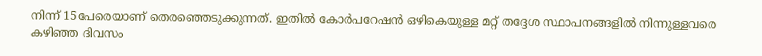നിന്ന് 15പേരെയാണ് തെരഞ്ഞെടുക്കുന്നത്. ഇതിൽ കോർപറേഷൻ ഒഴികെയുള്ള മറ്റ്‌ തദ്ദേശ സ്ഥാപനങ്ങളിൽ നിന്നുള്ളവരെ കഴിഞ്ഞ ദിവസം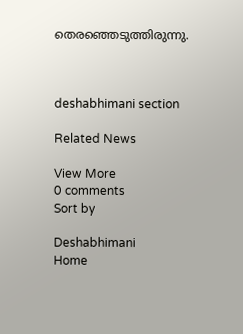തെരഞ്ഞെടുത്തിരുന്നു.



deshabhimani section

Related News

View More
0 comments
Sort by

Deshabhimani
Home